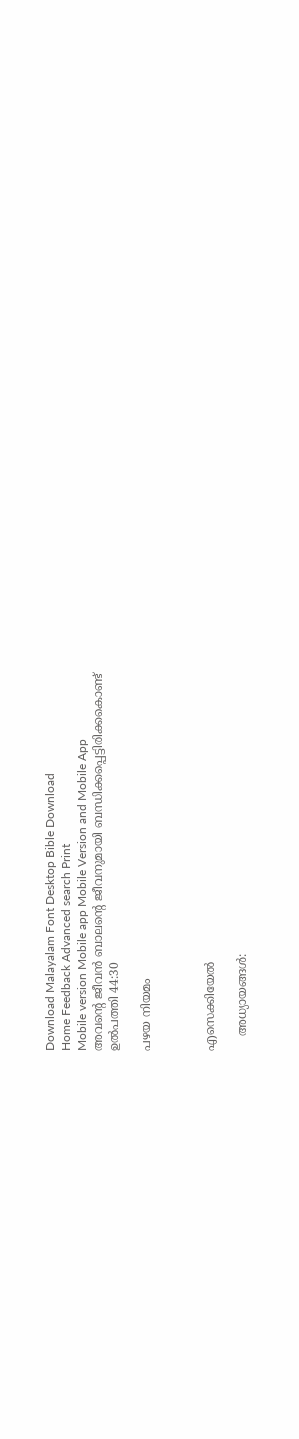Download Malayalam Font Desktop Bible Download
Home Feedback Advanced search Print
Mobile version Mobile app Mobile Version and Mobile App
അവന്‍റെ ജീവന്‍ ബാലന്‍റെ ജീവനുമായി ബന്ധിക്കപ്പെട്ടിരിക്കകൊണ്ട്
ഉല്‍പത്തി 44:30

പഴയ നിയമം



എസെക്കിയേല്‍

    അധ്യായങ്ങള്‍: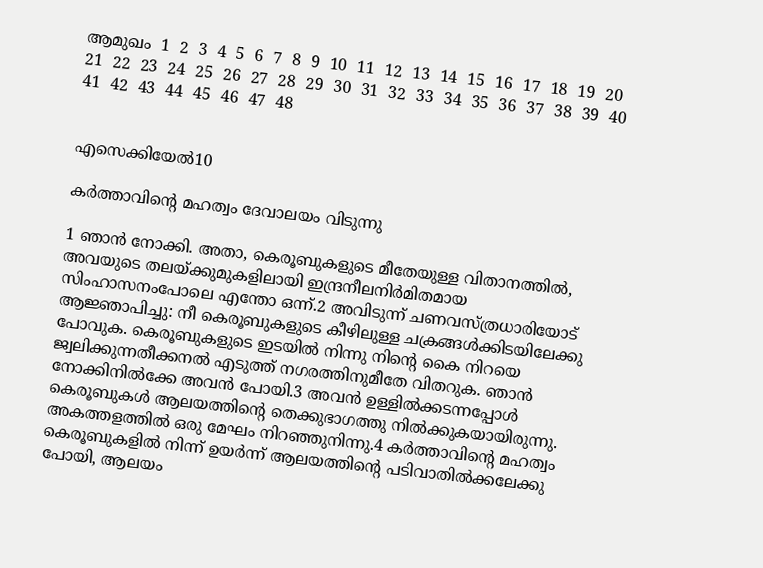ആമുഖം  1  2  3  4  5  6  7  8  9  10  11  12  13  14  15  16  17  18  19  20  21  22  23  24  25  26  27  28  29  30  31  32  33  34  35  36  37  38  39  40  41  42  43  44  45  46  47  48


എസെക്കിയേല്‍10

കര്‍ത്താവിന്‍റെ മഹത്വം ദേവാലയം വിടുന്നു

1 ഞാന്‍ നോക്കി. അതാ, കെരൂബുകളുടെ മീതേയുള്ള വിതാനത്തില്‍, അവയുടെ തലയ്ക്കുമുകളിലായി ഇന്ദ്രനീലനിര്‍മിതമായ സിംഹാസനംപോലെ എന്തോ ഒന്ന്.2 അവിടുന്ന് ചണവസ്ത്രധാരിയോട് ആജ്ഞാപിച്ചു: നീ കെരൂബുകളുടെ കീഴിലുള്ള ചക്രങ്ങള്‍ക്കിടയിലേക്കു പോവുക. കെരൂബുകളുടെ ഇടയില്‍ നിന്നു നിന്‍റെ കൈ നിറയെ ജ്വലിക്കുന്നതീക്കനല്‍ എടുത്ത് നഗരത്തിനുമീതേ വിതറുക. ഞാന്‍ നോക്കിനില്‍ക്കേ അവന്‍ പോയി.3 അവന്‍ ഉള്ളില്‍ക്കടന്നപ്പോള്‍ കെരൂബുകള്‍ ആലയത്തിന്‍റെ തെക്കുഭാഗത്തു നില്‍ക്കുകയായിരുന്നു. അകത്തളത്തില്‍ ഒരു മേഘം നിറഞ്ഞുനിന്നു.4 കര്‍ത്താവിന്‍റെ മഹത്വം കെരൂബുകളില്‍ നിന്ന് ഉയര്‍ന്ന് ആലയത്തിന്‍റെ പടിവാതില്‍ക്കലേക്കു പോയി, ആലയം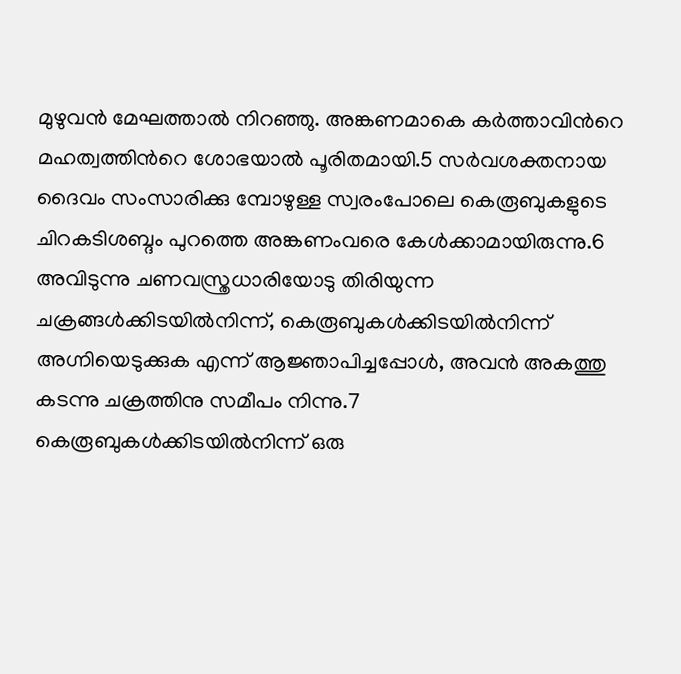മുഴുവന്‍ മേഘത്താല്‍ നിറഞ്ഞു. അങ്കണമാകെ കര്‍ത്താവിന്‍റെ മഹത്വത്തിന്‍റെ ശോഭയാല്‍ പൂരിതമായി.5 സര്‍വശക്തനായ ദൈവം സംസാരിക്കു മ്പോഴുള്ള സ്വരംപോലെ കെരൂബുകളുടെ ചിറകടിശബ്ദം പുറത്തെ അങ്കണംവരെ കേള്‍ക്കാമായിരുന്നു.6 അവിടുന്നു ചണവസ്ത്രധാരിയോടു തിരിയുന്ന ചക്രങ്ങള്‍ക്കിടയില്‍നിന്ന്, കെരൂബുകള്‍ക്കിടയില്‍നിന്ന് അഗ്നിയെടുക്കുക എന്ന് ആജ്ഞാപിച്ചപ്പോള്‍, അവന്‍ അകത്തു കടന്നു ചക്രത്തിനു സമീപം നിന്നു.7 കെരൂബുകള്‍ക്കിടയില്‍നിന്ന് ഒരു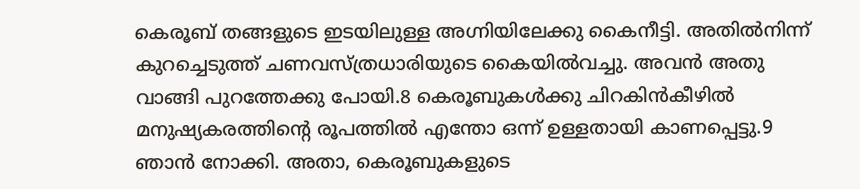കെരൂബ് തങ്ങളുടെ ഇടയിലുള്ള അഗ്നിയിലേക്കു കൈനീട്ടി. അതില്‍നിന്ന് കുറച്ചെടുത്ത് ചണവസ്ത്രധാരിയുടെ കൈയില്‍വച്ചു. അവന്‍ അതു വാങ്ങി പുറത്തേക്കു പോയി.8 കെരൂബുകള്‍ക്കു ചിറകിന്‍കീഴില്‍ മനുഷ്യകരത്തിന്‍റെ രൂപത്തില്‍ എന്തോ ഒന്ന് ഉള്ളതായി കാണപ്പെട്ടു.9 ഞാന്‍ നോക്കി. അതാ, കെരൂബുകളുടെ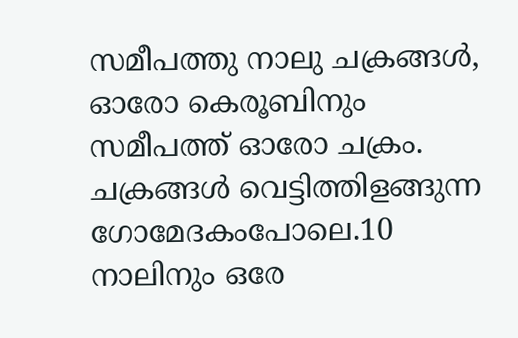സമീപത്തു നാലു ചക്രങ്ങള്‍, ഓരോ കെരൂബിനും സമീപത്ത് ഓരോ ചക്രം. ചക്രങ്ങള്‍ വെട്ടിത്തിളങ്ങുന്ന ഗോമേദകംപോലെ.10 നാലിനും ഒരേ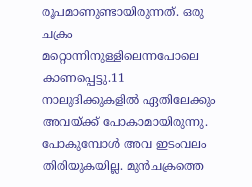രൂപമാണുണ്ടായിരുന്നത്. ഒരു ചക്രം മറ്റൊന്നിനുള്ളിലെന്നപോലെ കാണപ്പെട്ടു.11 നാലുദിക്കുകളില്‍ ഏതിലേക്കും അവയ്ക്ക് പോകാമായിരുന്നു. പോകുമ്പോള്‍ അവ ഇടംവലം തിരിയുകയില്ല. മുന്‍ചക്രത്തെ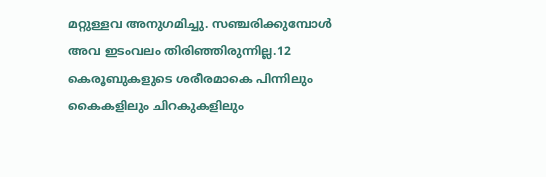മറ്റുള്ളവ അനുഗമിച്ചു. സഞ്ചരിക്കുമ്പോള്‍ അവ ഇടംവലം തിരിഞ്ഞിരുന്നില്ല.12 കെരൂബുകളുടെ ശരീരമാകെ പിന്നിലും കൈകളിലും ചിറകുകളിലും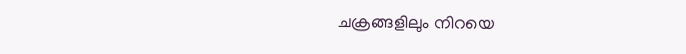ചക്രങ്ങളിലും നിറയെ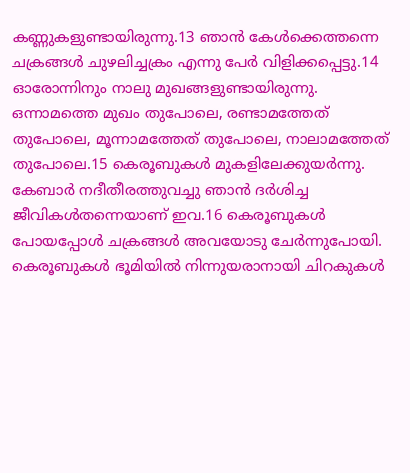കണ്ണുകളുണ്ടായിരുന്നു.13 ഞാന്‍ കേള്‍ക്കെത്തന്നെ ചക്രങ്ങള്‍ ചുഴലിച്ചക്രം എന്നു പേര്‍ വിളിക്കപ്പെട്ടു.14 ഓരോന്നിനും നാലു മുഖങ്ങളുണ്ടായിരുന്നു. ഒന്നാമത്തെ മുഖം തുപോലെ, രണ്ടാമത്തേത് തുപോലെ, മൂന്നാമത്തേത് തുപോലെ, നാലാമത്തേത് തുപോലെ.15 കെരൂബുകള്‍ മുകളിലേക്കുയര്‍ന്നു. കേബാര്‍ നദീതീരത്തുവച്ചു ഞാന്‍ ദര്‍ശിച്ച ജീവികള്‍തന്നെയാണ് ഇവ.16 കെരൂബുകള്‍ പോയപ്പോള്‍ ചക്രങ്ങള്‍ അവയോടു ചേര്‍ന്നുപോയി. കെരൂബുകള്‍ ഭൂമിയില്‍ നിന്നുയരാനായി ചിറകുകള്‍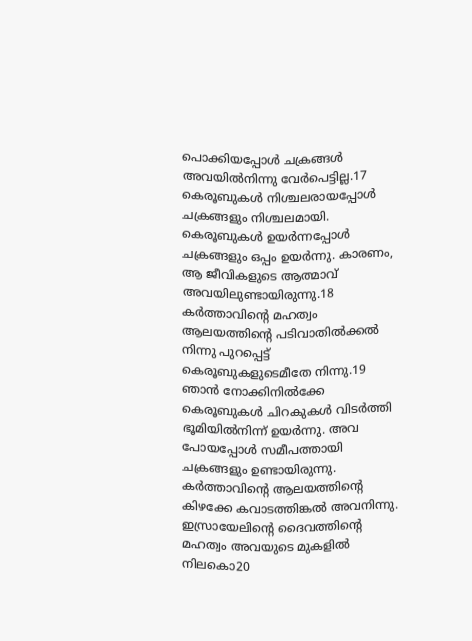പൊക്കിയപ്പോള്‍ ചക്രങ്ങള്‍ അവയില്‍നിന്നു വേര്‍പെട്ടില്ല.17 കെരൂബുകള്‍ നിശ്ചലരായപ്പോള്‍ ചക്രങ്ങളും നിശ്ചലമായി. കെരൂബുകള്‍ ഉയര്‍ന്നപ്പോള്‍ ചക്രങ്ങളും ഒപ്പം ഉയര്‍ന്നു. കാരണം, ആ ജീവികളുടെ ആത്മാവ് അവയിലുണ്ടായിരുന്നു.18 കര്‍ത്താവിന്‍റെ മഹത്വം ആലയത്തിന്‍റെ പടിവാതില്‍ക്കല്‍ നിന്നു പുറപ്പെട്ട് കെരൂബുകളുടെമീതേ നിന്നു.19 ഞാന്‍ നോക്കിനില്‍ക്കേ കെരൂബുകള്‍ ചിറകുകള്‍ വിടര്‍ത്തി ഭൂമിയില്‍നിന്ന് ഉയര്‍ന്നു. അവ പോയപ്പോള്‍ സമീപത്തായി ചക്രങ്ങളും ഉണ്ടായിരുന്നു. കര്‍ത്താവിന്‍റെ ആലയത്തിന്‍റെ കിഴക്കേ കവാടത്തിങ്കല്‍ അവനിന്നു. ഇസ്രായേലിന്‍റെ ദൈവത്തിന്‍റെ മഹത്വം അവയുടെ മുകളില്‍ നിലകൊ20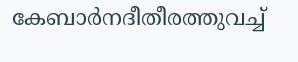കേബാര്‍നദീതീരത്തുവച്ച്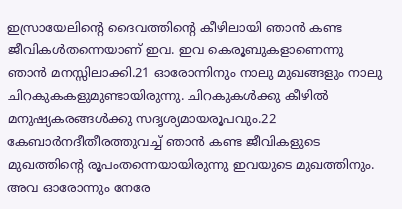ഇസ്രായേലിന്‍റെ ദൈവത്തിന്‍റെ കീഴിലായി ഞാന്‍ കണ്ട ജീവികള്‍തന്നെയാണ് ഇവ. ഇവ കെരൂബുകളാണെന്നു ഞാന്‍ മനസ്സിലാക്കി.21 ഓരോന്നിനും നാലു മുഖങ്ങളും നാലു ചിറകുകകളുമുണ്ടായിരുന്നു. ചിറകുകള്‍ക്കു കീഴില്‍ മനുഷ്യകരങ്ങള്‍ക്കു സദൃശ്യമായരൂപവും.22 കേബാര്‍നദീതീരത്തുവച്ച് ഞാന്‍ കണ്ട ജീവികളുടെ മുഖത്തിന്‍റെ രൂപംതന്നെയായിരുന്നു ഇവയുടെ മുഖത്തിനും. അവ ഓരോന്നും നേരേ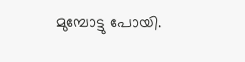മുമ്പോട്ടു പോയി.